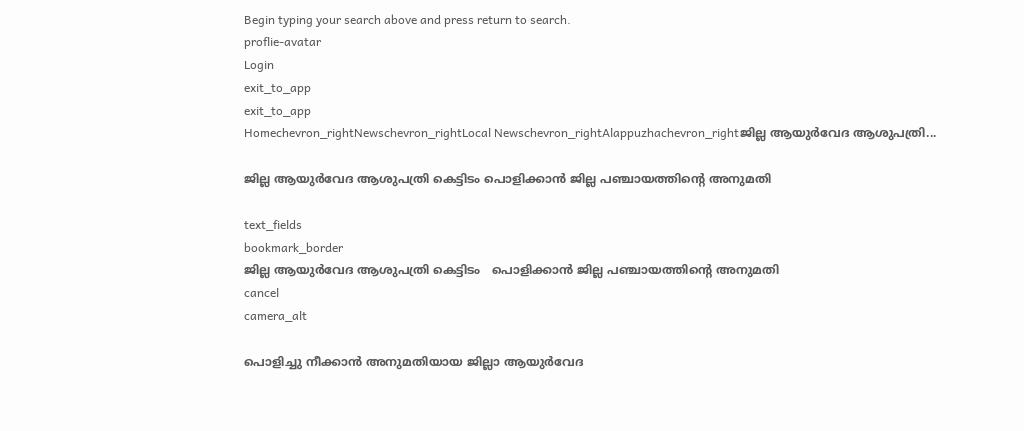Begin typing your search above and press return to search.
proflie-avatar
Login
exit_to_app
exit_to_app
Homechevron_rightNewschevron_rightLocal Newschevron_rightAlappuzhachevron_rightജില്ല ആയുർവേദ ആശുപത്രി...

ജില്ല ആയുർവേദ ആശുപത്രി കെട്ടിടം പൊളിക്കാൻ ജില്ല പഞ്ചായത്തിന്‍റെ അനുമതി

text_fields
bookmark_border
ജില്ല ആയുർവേദ ആശുപത്രി കെട്ടിടം   പൊളിക്കാൻ ജില്ല പഞ്ചായത്തിന്‍റെ അനുമതി
cancel
camera_alt

പൊളിച്ചു നീക്കാൻ അനുമതിയായ ജില്ലാ ആയുർവേദ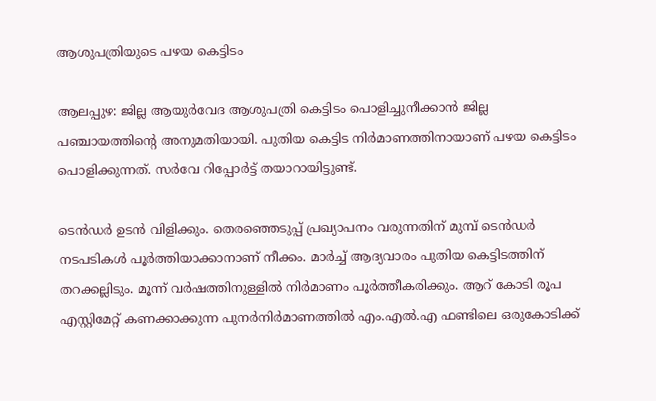ആശുപത്രിയുടെ പഴയ കെട്ടിടം

ആലപ്പുഴ: ജില്ല ആയുർവേദ ആശുപത്രി കെട്ടിടം പൊളിച്ചുനീക്കാൻ ജില്ല പഞ്ചായത്തിന്‍റെ അനുമതിയായി. പുതിയ കെട്ടിട നിർമാണത്തിനായാണ് പഴയ കെട്ടിടം പൊളിക്കുന്നത്. സർവേ റിപ്പോർട്ട് തയാറായിട്ടുണ്ട്.

ടെൻഡർ ഉടൻ വിളിക്കും. തെരഞ്ഞെടുപ്പ് പ്രഖ്യാപനം വരുന്നതിന് മുമ്പ് ടെൻഡർ നടപടികൾ പൂർത്തിയാക്കാനാണ് നീക്കം. മാർച്ച് ആദ്യവാരം പുതിയ കെട്ടിടത്തിന് തറക്കല്ലിടും. മൂന്ന് വർഷത്തിനുള്ളിൽ നിർമാണം പൂർത്തീകരിക്കും. ആറ് കോടി രൂപ എസ്റ്റിമേറ്റ് കണക്കാക്കുന്ന പുനർനിർമാണത്തിൽ എം.എൽ.എ ഫണ്ടിലെ ഒരുകോടിക്ക്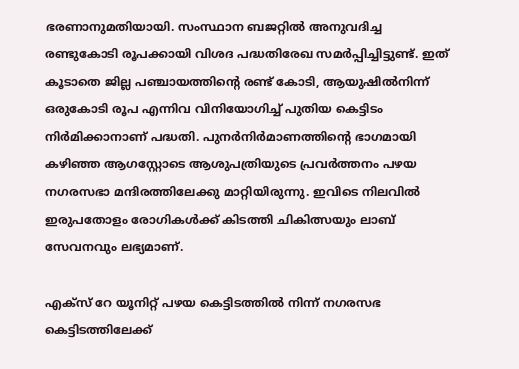ഭരണാനുമതിയായി. സംസ്ഥാന ബജറ്റിൽ അനുവദിച്ച രണ്ടുകോടി രൂപക്കായി വിശദ പദ്ധതിരേഖ സമർപ്പിച്ചിട്ടുണ്ട്. ഇത് കൂടാതെ ജില്ല പഞ്ചായത്തിന്റെ രണ്ട് കോടി, ആയുഷിൽനിന്ന് ഒരുകോടി രൂപ എന്നിവ വിനിയോഗിച്ച് പുതിയ കെട്ടിടം നിർമിക്കാനാണ് പദ്ധതി. പുനർനിർമാണത്തിന്റെ ഭാഗമായി കഴിഞ്ഞ ആഗസ്റ്റോടെ ആശുപത്രിയുടെ പ്രവർത്തനം പഴയ നഗരസഭാ മന്ദിരത്തിലേക്കു മാറ്റിയിരുന്നു. ഇവിടെ നിലവിൽ ഇരുപതോളം രോഗികൾക്ക് കിടത്തി ചികിത്സയും ലാബ് സേവനവും ലഭ്യമാണ്.

എക്സ് റേ യൂനിറ്റ് പഴയ കെട്ടിടത്തിൽ നിന്ന് നഗരസഭ കെട്ടിടത്തിലേക്ക്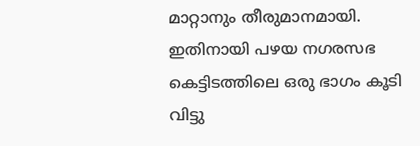മാറ്റാനും തീരുമാനമായി. ഇതിനായി പഴയ നഗരസഭ കെട്ടിടത്തിലെ ഒരു ഭാഗം കൂടി വിട്ടു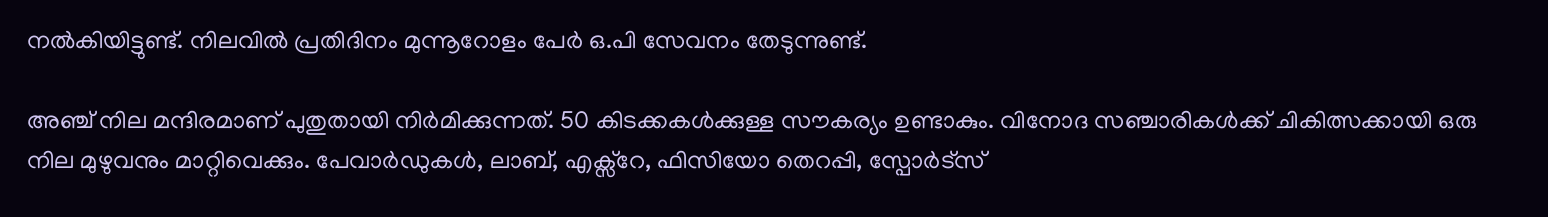നൽകിയിട്ടുണ്ട്. നിലവിൽ പ്രതിദിനം മുന്നൂറോളം പേർ ഒ.പി സേവനം തേടുന്നുണ്ട്.

അഞ്ച് നില മന്ദിരമാണ് പുതുതായി നിർമിക്കുന്നത്. 50 കിടക്കകൾക്കുള്ള സൗകര്യം ഉണ്ടാകും. വിനോദ സഞ്ചാരികൾക്ക് ചികിത്സക്കായി ഒരു നില മുഴുവനും മാറ്റിവെക്കും. പേവാർഡുകൾ, ലാബ്, എക്സ്റേ, ഫിസിയോ തെറപ്പി, സ്പോർട്സ്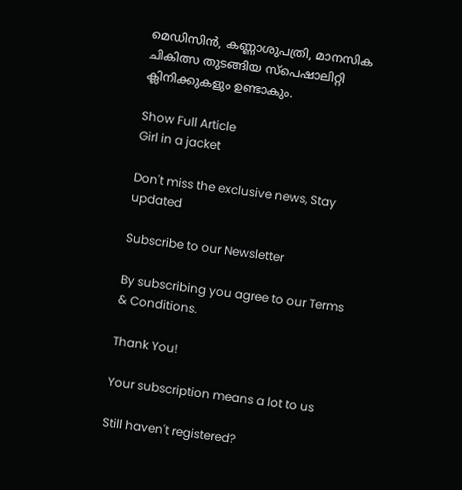മെഡിസിൻ, കണ്ണാശുപത്രി, മാനസിക ചികിത്സ തുടങ്ങിയ സ്പെഷാലിറ്റി ക്ലിനിക്കുകളും ഉണ്ടാകും.

Show Full Article
Girl in a jacket

Don't miss the exclusive news, Stay updated

Subscribe to our Newsletter

By subscribing you agree to our Terms & Conditions.

Thank You!

Your subscription means a lot to us

Still haven't registered?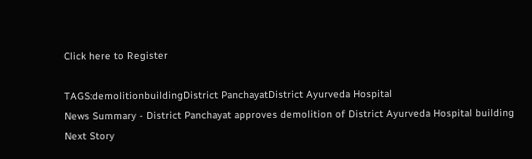Click here to Register

TAGS:demolitionbuildingDistrict PanchayatDistrict Ayurveda Hospital
News Summary - District Panchayat approves demolition of District Ayurveda Hospital building
Next Story